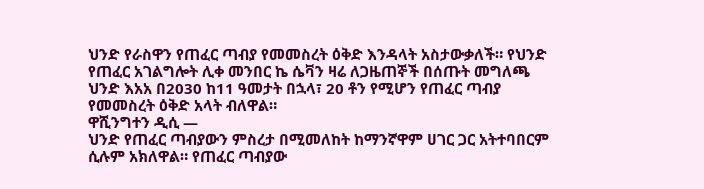ህንድ የራስዋን የጠፈር ጣብያ የመመስረት ዕቅድ እንዳላት አስታውቃለች። የህንድ የጠፈር አገልግሎት ሊቀ መንበር ኬ ሴቫን ዛሬ ለጋዜጠኞች በሰጡት መግለጫ ህንድ እአአ በ2030 ከ11 ዓመታት በኋላ፣ 20 ቶን የሚሆን የጠፈር ጣብያ የመመስረት ዕቅድ አላት ብለዋል።
ዋሺንግተን ዲሲ —
ህንድ የጠፈር ጣብያውን ምስረታ በሚመለከት ከማንኛዋም ሀገር ጋር አትተባበርም ሲሉም አክለዋል። የጠፈር ጣብያው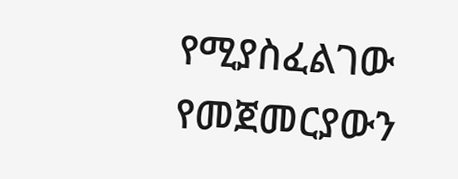የሚያስፈልገው የመጀመርያውን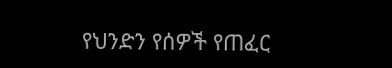የህንድን የሰዎች የጠፈር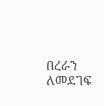በረራን ለመደገፍ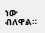ነው ብለዋል።